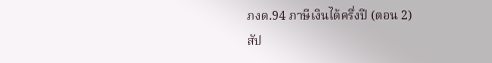ภงด.94 ภาษีเงินได้ครึ่งปี (ตอน 2)
สัป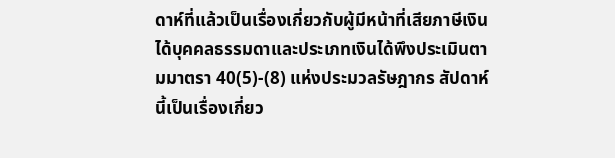ดาห์ที่แล้วเป็นเรื่องเกี่ยวกับผู้มีหน้าที่เสียภาษีเงินได้บุคคลธรรมดาและประเภทเงินได้พึงประเมินตามมาตรา 40(5)-(8) แห่งประมวลรัษฎากร สัปดาห์นี้เป็นเรื่องเกี่ยว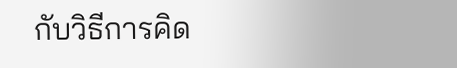กับวิธีการคิด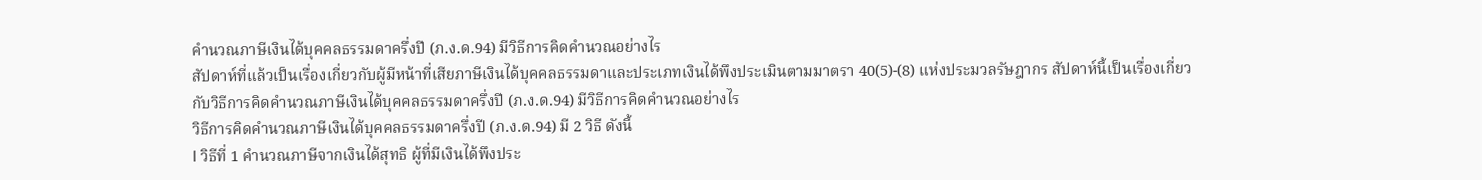คำนวณภาษีเงินได้บุคคลธรรมดาครึ่งปี (ภ.ง.ด.94) มีวิธีการคิดคำนวณอย่างไร
สัปดาห์ที่แล้วเป็นเรื่องเกี่ยวกับผู้มีหน้าที่เสียภาษีเงินได้บุคคลธรรมดาและประเภทเงินได้พึงประเมินตามมาตรา 40(5)-(8) แห่งประมวลรัษฎากร สัปดาห์นี้เป็นเรื่องเกี่ยวกับวิธีการคิดคำนวณภาษีเงินได้บุคคลธรรมดาครึ่งปี (ภ.ง.ด.94) มีวิธีการคิดคำนวณอย่างไร
วิธีการคิดคำนวณภาษีเงินได้บุคคลธรรมดาครึ่งปี (ภ.ง.ด.94) มี 2 วิธี ดังนี้
l วิธีที่ 1 คำนวณภาษีจากเงินได้สุทธิ ผู้ที่มีเงินได้พึงประ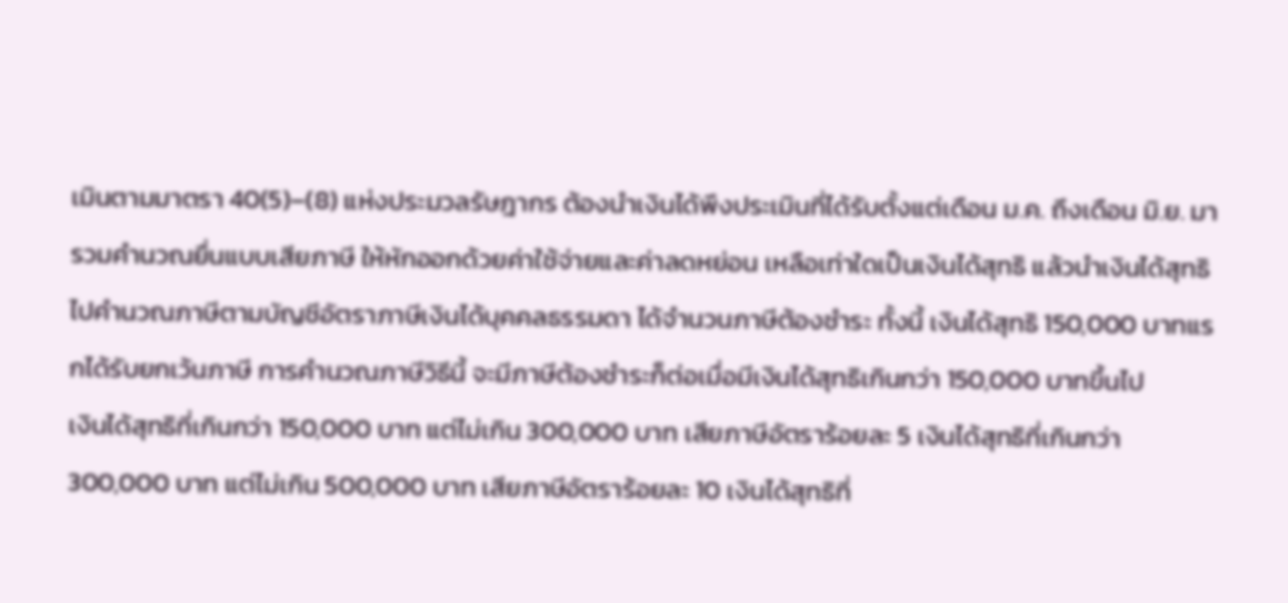เมินตามมาตรา 40(5)–(8) แห่งประมวลรัษฎากร ต้องนำเงินได้พึงประเมินที่ได้รับตั้งแต่เดือน ม.ค. ถึงเดือน มิ.ย. มารวมคำนวณยื่นแบบเสียภาษี ให้หักออกด้วยค่าใช้จ่ายและค่าลดหย่อน เหลือเท่าใดเป็นเงินได้สุทธิ แล้วนำเงินได้สุทธิไปคำนวณภาษีตามบัญชีอัตราภาษีเงินได้บุคคลธรรมดา ได้จำนวนภาษีต้องชำระ ทั้งนี้ เงินได้สุทธิ 150,000 บาทแรกได้รับยกเว้นภาษี การคำนวณภาษีวิธีนี้ จะมีภาษีต้องชำระก็ต่อเมื่อมีเงินได้สุทธิเกินกว่า 150,000 บาทขึ้นไป
เงินได้สุทธิที่เกินกว่า 150,000 บาท แต่ไม่เกิน 300,000 บาท เสียภาษีอัตราร้อยละ 5 เงินได้สุทธิที่เกินกว่า 300,000 บาท แต่ไม่เกิน 500,000 บาท เสียภาษีอัตราร้อยละ 10 เงินได้สุทธิที่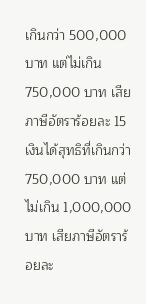เกินกว่า 500,000 บาท แต่ไม่เกิน 750,000 บาท เสียภาษีอัตราร้อยละ 15 เงินได้สุทธิที่เกินกว่า 750,000 บาท แต่ไม่เกิน 1,000,000 บาท เสียภาษีอัตราร้อยละ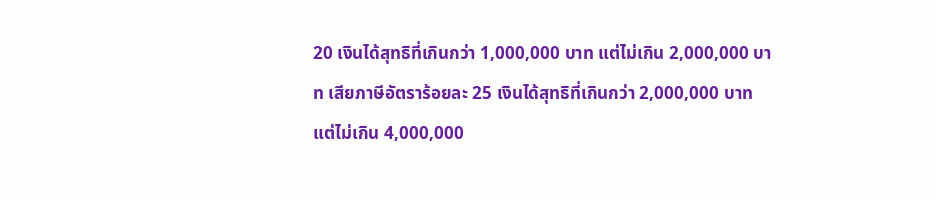20 เงินได้สุทธิที่เกินกว่า 1,000,000 บาท แต่ไม่เกิน 2,000,000 บาท เสียภาษีอัตราร้อยละ 25 เงินได้สุทธิที่เกินกว่า 2,000,000 บาท แต่ไม่เกิน 4,000,000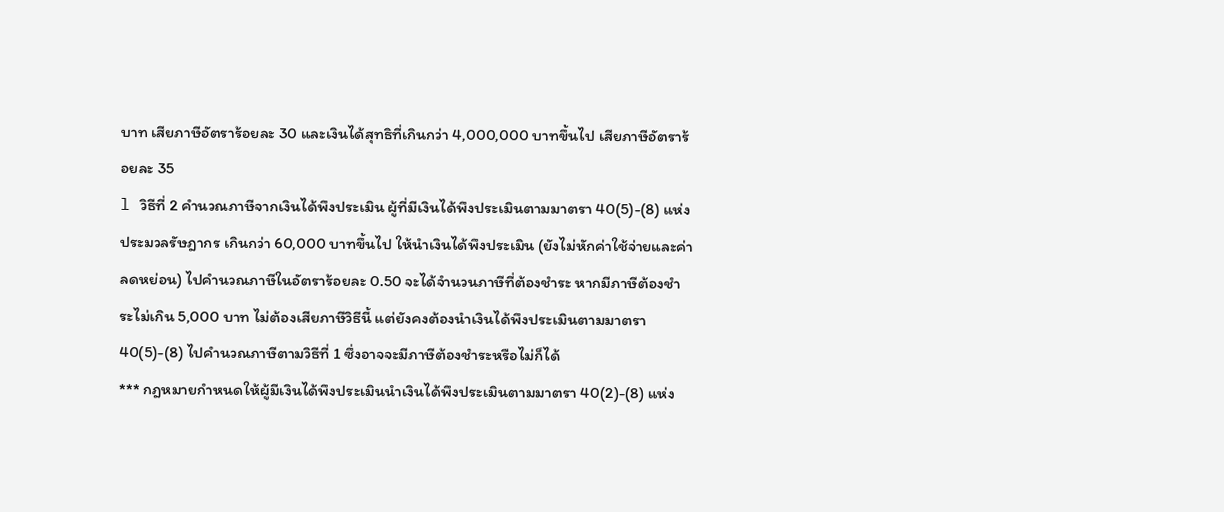บาท เสียภาษีอัตราร้อยละ 30 และเงินได้สุทธิที่เกินกว่า 4,000,000 บาทขึ้นไป เสียภาษีอัตราร้อยละ 35
l วิธีที่ 2 คำนวณภาษีจากเงินได้พึงประเมิน ผู้ที่มีเงินได้พึงประเมินตามมาตรา 40(5)-(8) แห่งประมวลรัษฎากร เกินกว่า 60,000 บาทขึ้นไป ให้นำเงินได้พึงประเมิน (ยังไม่หักค่าใช้จ่ายและค่าลดหย่อน) ไปคำนวณภาษีในอัตราร้อยละ 0.50 จะได้จำนวนภาษีที่ต้องชำระ หากมีภาษีต้องชำระไม่เกิน 5,000 บาท ไม่ต้องเสียภาษีวิธีนี้ แต่ยังคงต้องนำเงินได้พึงประเมินตามมาตรา 40(5)-(8) ไปคำนวณภาษีตามวิธีที่ 1 ซึ่งอาจจะมีภาษีต้องชำระหรือไม่ก็ได้
*** กฎหมายกำหนดให้ผู้มีเงินได้พึงประเมินนำเงินได้พึงประเมินตามมาตรา 40(2)-(8) แห่ง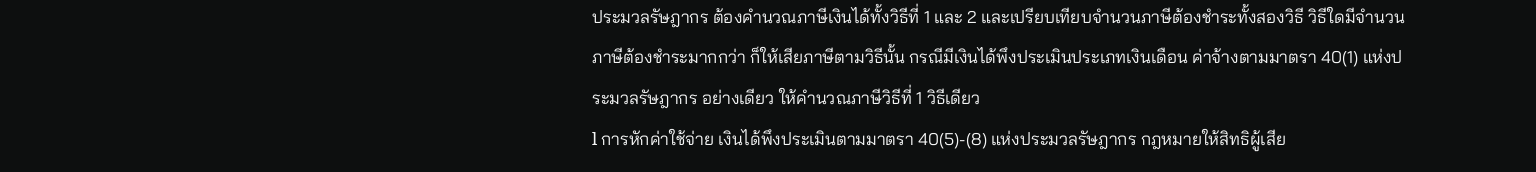ประมวลรัษฎากร ต้องคำนวณภาษีเงินได้ทั้งวิธีที่ 1 และ 2 และเปรียบเทียบจำนวนภาษีต้องชำระทั้งสองวิธี วิธีใดมีจำนวนภาษีต้องชำระมากกว่า ก็ให้เสียภาษีตามวิธีนั้น กรณีมีเงินได้พึงประเมินประเภทเงินเดือน ค่าจ้างตามมาตรา 40(1) แห่งประมวลรัษฎากร อย่างเดียว ให้คำนวณภาษีวิธีที่ 1 วิธีเดียว
l การหักค่าใช้จ่าย เงินได้พึงประเมินตามมาตรา 40(5)-(8) แห่งประมวลรัษฎากร กฎหมายให้สิทธิผู้เสีย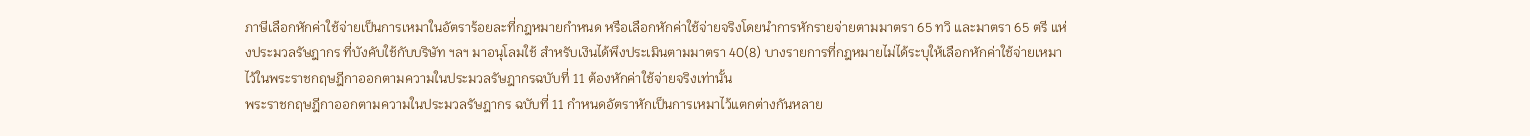ภาษีเลือกหักค่าใช้จ่ายเป็นการเหมาในอัตราร้อยละที่กฎหมายกำหนด หรือเลือกหักค่าใช้จ่ายจริงโดยนำการหักรายจ่ายตามมาตรา 65 ทวิ และมาตรา 65 ตรี แห่งประมวลรัษฎากร ที่บังคับใช้กับบริษัท ฯลฯ มาอนุโลมใช้ สำหรับเงินได้พึงประเมินตามมาตรา 40(8) บางรายการที่กฎหมายไม่ได้ระบุให้เลือกหักค่าใช้จ่ายเหมาไว้ในพระราชกฤษฎีกาออกตามความในประมวลรัษฎากรฉบับที่ 11 ต้องหักค่าใช้จ่ายจริงเท่านั้น
พระราชกฤษฎีกาออกตามความในประมวลรัษฎากร ฉบับที่ 11 กำหนดอัตราหักเป็นการเหมาไว้แตกต่างกันหลาย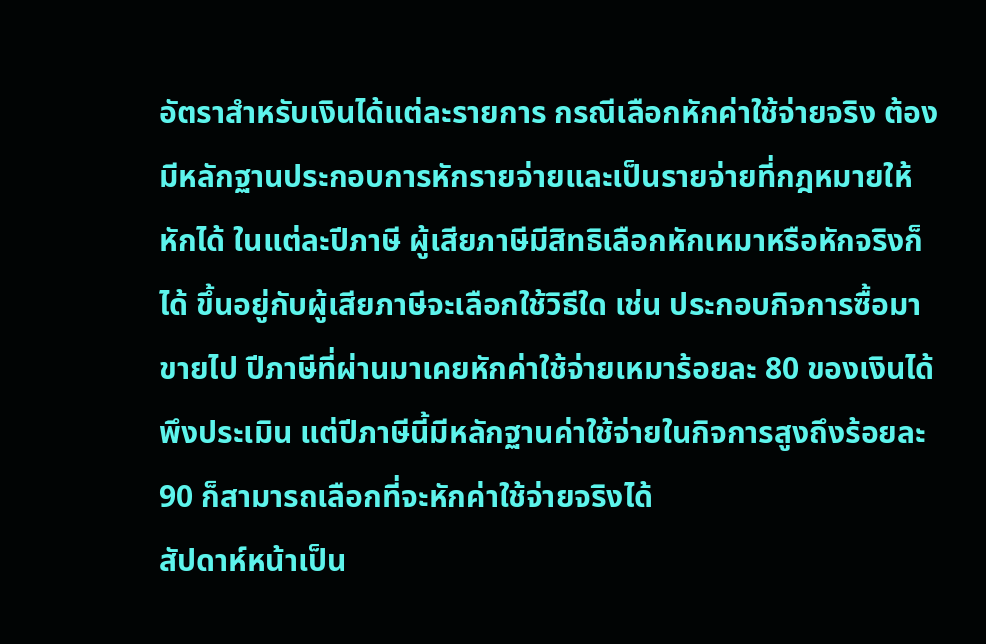อัตราสำหรับเงินได้แต่ละรายการ กรณีเลือกหักค่าใช้จ่ายจริง ต้องมีหลักฐานประกอบการหักรายจ่ายและเป็นรายจ่ายที่กฎหมายให้หักได้ ในแต่ละปีภาษี ผู้เสียภาษีมีสิทธิเลือกหักเหมาหรือหักจริงก็ได้ ขึ้นอยู่กับผู้เสียภาษีจะเลือกใช้วิธีใด เช่น ประกอบกิจการซื้อมาขายไป ปีภาษีที่ผ่านมาเคยหักค่าใช้จ่ายเหมาร้อยละ 80 ของเงินได้พึงประเมิน แต่ปีภาษีนี้มีหลักฐานค่าใช้จ่ายในกิจการสูงถึงร้อยละ 90 ก็สามารถเลือกที่จะหักค่าใช้จ่ายจริงได้
สัปดาห์หน้าเป็น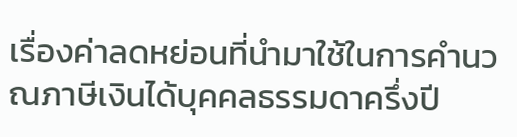เรื่องค่าลดหย่อนที่นำมาใช้ในการคำนวณภาษีเงินได้บุคคลธรรมดาครึ่งปี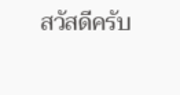สวัสดีครับ